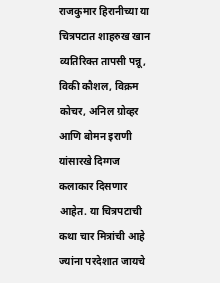राजकुमार हिरानीच्या या चित्रपटात शाहरुख खान व्यतिरिक्त तापसी पन्नू, विकी कौशल, विक्रम कोचर, अनिल ग्रोव्हर आणि बोमन इराणी यांसारखे दिग्गज कलाकार दिसणार आहेत. या चित्रपटाची कथा चार मित्रांची आहे ज्यांना परदेशात जायचे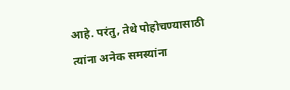आहे. परंतु, तेथे पोहोचण्यासाठी त्यांना अनेक समस्यांना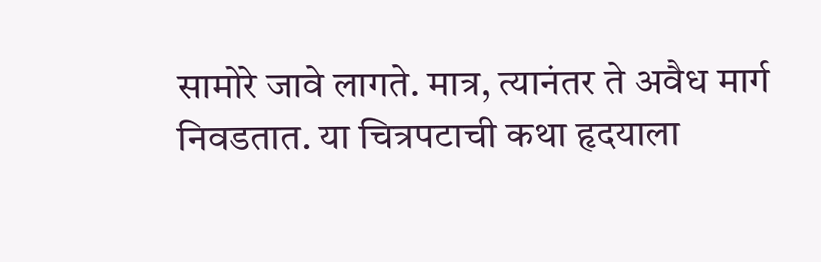सामोरे जावे लागते. मात्र, त्यानंतर ते अवैध मार्ग निवडतात. या चित्रपटाची कथा हृदयाला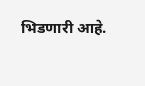भिडणारी आहे.